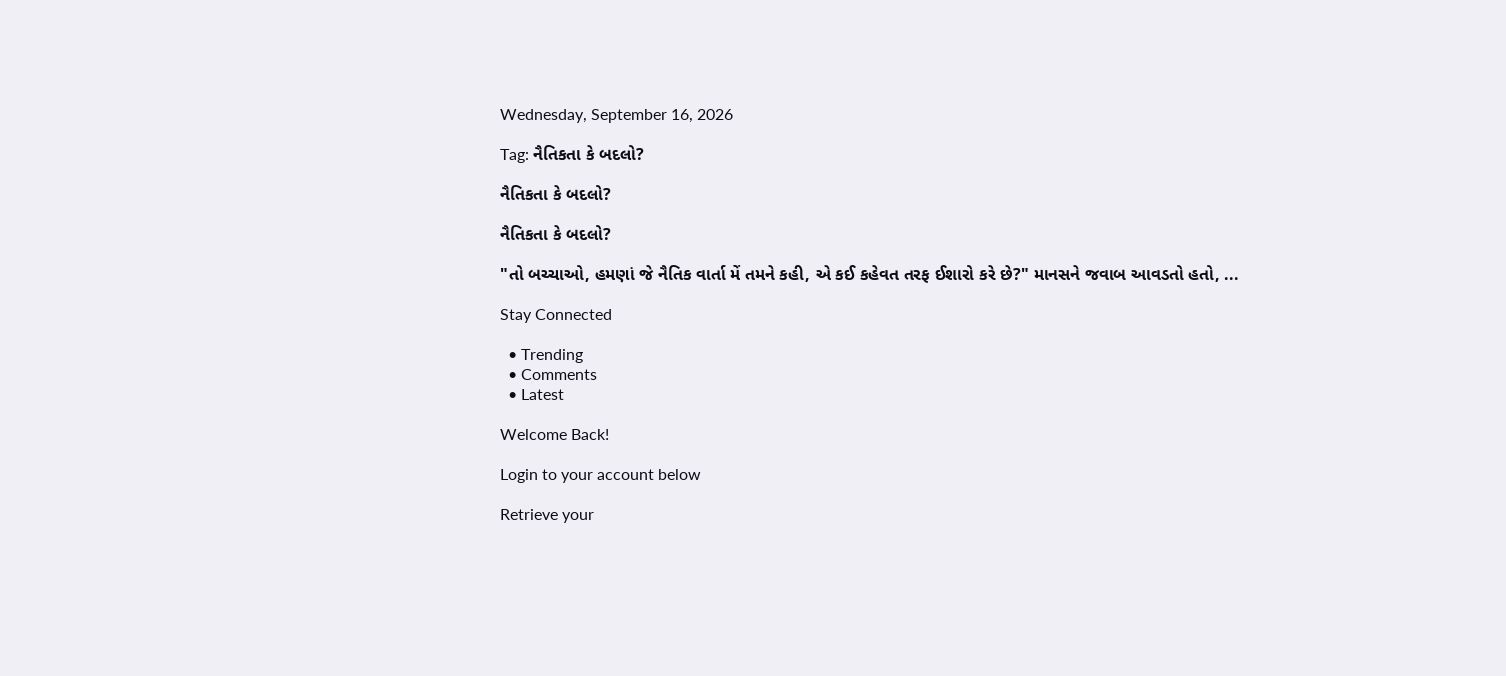Wednesday, September 16, 2026

Tag: નૈતિકતા કે બદલો?

નૈતિકતા કે બદલો?

નૈતિકતા કે બદલો?

"તો બચ્ચાઓ, હમણાં જે નૈતિક વાર્તા મેં તમને કહી, એ કઈ કહેવત તરફ ઈશારો કરે છે?" માનસને જવાબ આવડતો હતો, ...

Stay Connected

  • Trending
  • Comments
  • Latest

Welcome Back!

Login to your account below

Retrieve your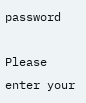password

Please enter your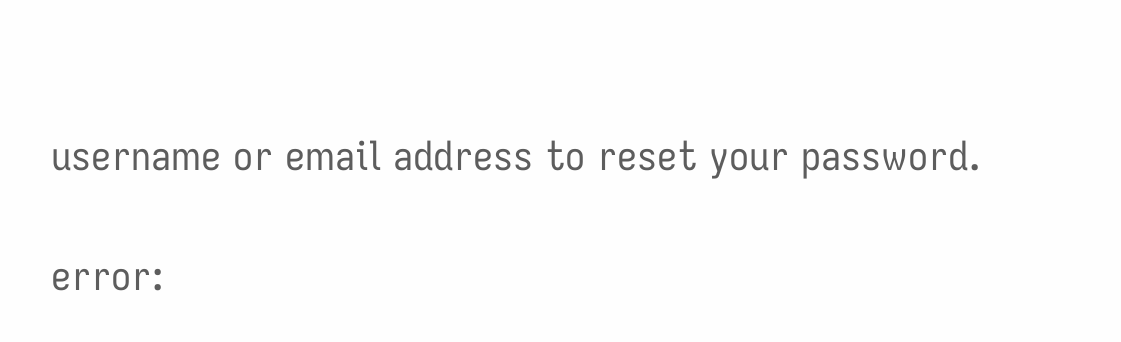username or email address to reset your password.

error: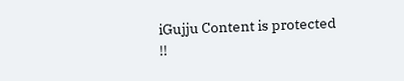iGujju Content is protected !!